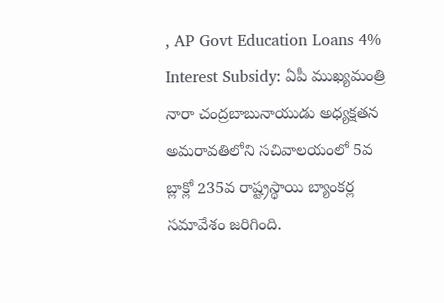, AP Govt Education Loans 4% Interest Subsidy: ఏపీ ముఖ్యమంత్రి నారా చంద్రబాబునాయుడు అధ్యక్షతన అమరావతిలోని సచివాలయంలో 5వ బ్లాక్లో 235వ రాష్ట్రస్థాయి బ్యాంకర్ల సమావేశం జరిగింది.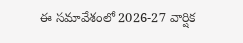ఈ సమావేశంలో 2026-27 వార్షిక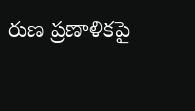రుణ ప్రణాళికపై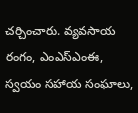చర్చించారు. వ్యవసాయ రంగం, ఎంఎస్ఎంఈ, స్వయం సహాయ సంఘాలు,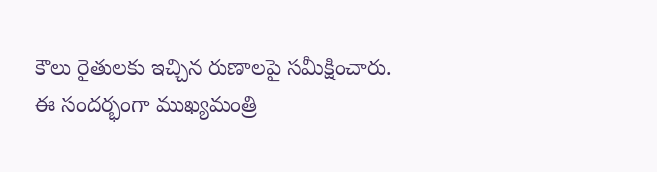కౌలు రైతులకు ఇచ్చిన రుణాలపై సమీక్షించారు. ఈ సందర్భంగా ముఖ్యమంత్రి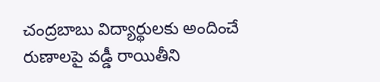చంద్రబాబు విద్యార్థులకు అందించే రుణాలపై వడ్డీ రాయితీని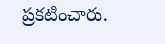ప్రకటించారు.